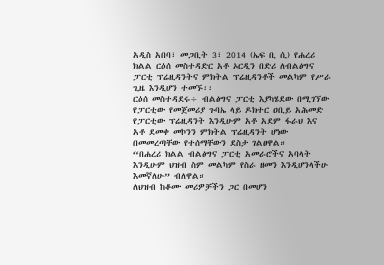አዲስ አበባ፣ መጋቢት 3፣ 2014 (ኤፍ ቢ ሲ) የሐረሪ ክልል ርዕሰ መስተዳድር አቶ ኦርዲን በድሪ ለብልፅግና ፓርቲ ፕሬዚዳንትና ምክትል ፕሬዚዳንቶች መልካም የሥራ ጊዜ እንዲሆን ተመኙ፡፡
ርዕሰ መስተዳደሩ÷ ብልፅግና ፓርቲ እያካሄደው በሚገኘው የፓርቲው የመጀመሪያ ጉባኤ ላይ ዶክተር ዐቢይ አሕመድ የፓርቲው ፕሬዚዳንት እንዲሁም አቶ አደም ፋራህ እና አቶ ደመቀ መኮንን ምክትል ፕሬዚዳንት ሆነው በመመረጣቸው የተሰማቸውን ደስታ ገልፀዋል።
“በሐረሪ ክልል ብልፅግና ፓርቲ አመራሮችና አባላት እንዲሁም ህዝብ ስም መልካም የስራ ዘመን እንዲሆንላችሁ እመኛለሁ” ብለዋል።
ለህዝብ ከቆሙ መሪዎቻችን ጋር በመሆን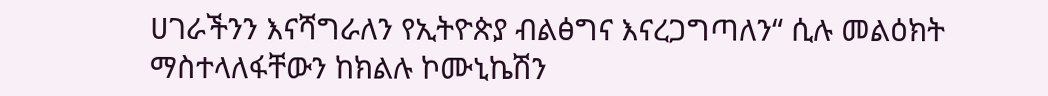ሀገራችንን እናሻግራለን የኢትዮጵያ ብልፅግና እናረጋግጣለን“ ሲሉ መልዕክት ማስተላለፋቸውን ከክልሉ ኮሙኒኬሽን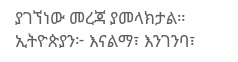ያገኘነው መረጃ ያመላክታል።
ኢትዮጵያን፦ እናልማ፣ እንገንባ፣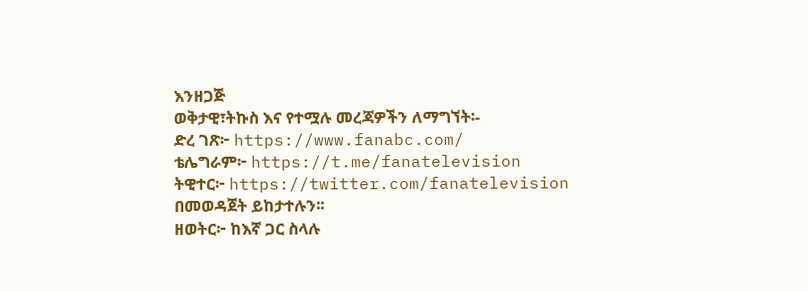እንዘጋጅ
ወቅታዊ፣ትኩስ እና የተሟሉ መረጃዎችን ለማግኘት፡-
ድረ ገጽ፦ https://www.fanabc.com/
ቴሌግራም፦ https://t.me/fanatelevision
ትዊተር፦ https://twitter.com/fanatelevision በመወዳጀት ይከታተሉን፡፡
ዘወትር፦ ከእኛ ጋር ስላሉ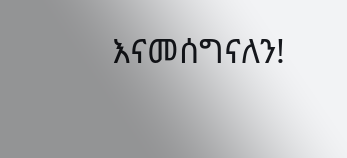እናመሰግናለን!